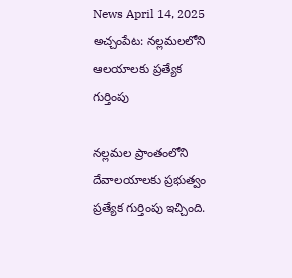News April 14, 2025
అచ్చంపేట: నల్లమలలోని ఆలయాలకు ప్రత్యేక గుర్తింపు

నల్లమల ప్రాంతంలోని దేవాలయాలకు ప్రభుత్వం ప్రత్యేక గుర్తింపు ఇచ్చింది.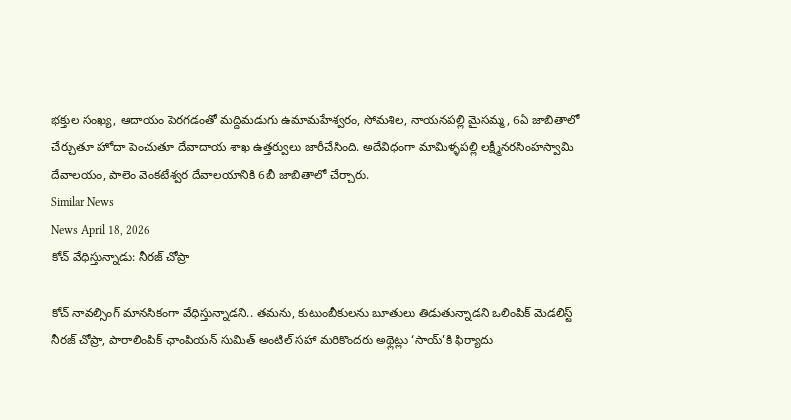భక్తుల సంఖ్య, ఆదాయం పెరగడంతో మద్దిమడుగు ఉమామహేశ్వరం, సోమశిల, నాయనపల్లి మైసమ్మ, 6ఏ జాబితాలో చేర్చుతూ హోదా పెంచుతూ దేవాదాయ శాఖ ఉత్తర్వులు జారీచేసింది. అదేవిధంగా మామిళ్ళపల్లి లక్ష్మీనరసింహస్వామి దేవాలయం, పాలెం వెంకటేశ్వర దేవాలయానికి 6బీ జాబితాలో చేర్చారు.
Similar News
News April 18, 2026
కోచ్ వేధిస్తున్నాడు: నీరజ్ చోప్రా

కోచ్ నావల్సింగ్ మానసికంగా వేధిస్తున్నాడని.. తమను, కుటుంబీకులను బూతులు తిడుతున్నాడని ఒలింపిక్ మెడలిస్ట్ నీరజ్ చోప్రా, పారాలింపిక్ ఛాంపియన్ సుమిత్ అంటిల్ సహా మరికొందరు అథ్లెట్లు ‘సాయ్’కి ఫిర్యాదు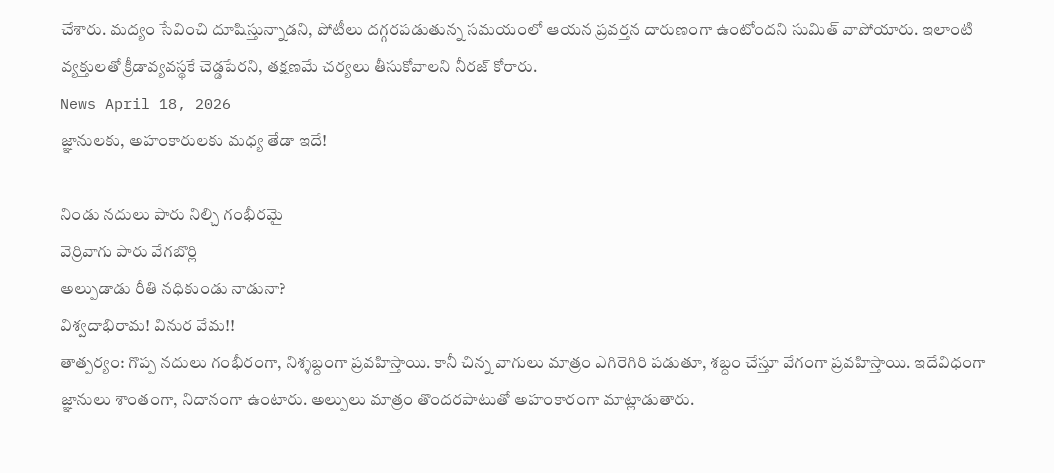చేశారు. మద్యం సేవించి దూషిస్తున్నాడని, పోటీలు దగ్గరపడుతున్న సమయంలో ఆయన ప్రవర్తన దారుణంగా ఉంటోందని సుమిత్ వాపోయారు. ఇలాంటి వ్యక్తులతో క్రీడావ్యవస్థకే చెడ్డపేరని, తక్షణమే చర్యలు తీసుకోవాలని నీరజ్ కోరారు.
News April 18, 2026
జ్ఞానులకు, అహంకారులకు మధ్య తేడా ఇదే!

నిండు నదులు పారు నిల్చి గంభీరమై
వెర్రివాగు పారు వేగబొర్లి
అల్పుడాడు రీతి నధికుండు నాడునా?
విశ్వదాభిరామ! వినుర వేమ!!
తాత్పర్యం: గొప్ప నదులు గంభీరంగా, నిశ్శబ్దంగా ప్రవహిస్తాయి. కానీ చిన్న వాగులు మాత్రం ఎగిరెగిరి పడుతూ, శబ్దం చేస్తూ వేగంగా ప్రవహిస్తాయి. ఇదేవిధంగా జ్ఞానులు శాంతంగా, నిదానంగా ఉంటారు. అల్పులు మాత్రం తొందరపాటుతో అహంకారంగా మాట్లాడుతారు.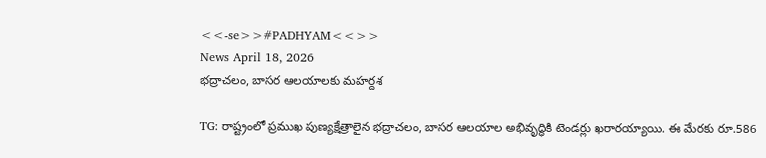<<-se>>#PADHYAM<<>>
News April 18, 2026
భద్రాచలం, బాసర ఆలయాలకు మహర్దశ

TG: రాష్ట్రంలో ప్రముఖ పుణ్యక్షేత్రాలైన భద్రాచలం, బాసర ఆలయాల అభివృద్ధికి టెండర్లు ఖరారయ్యాయి. ఈ మేరకు రూ.586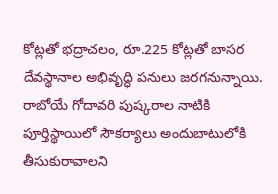కోట్లతో భద్రాచలం, రూ.225 కోట్లతో బాసర దేవస్థానాల అభివృద్ధి పనులు జరగనున్నాయి. రాబోయే గోదావరి పుష్కరాల నాటికి పూర్తిస్థాయిలో సౌకర్యాలు అందుబాటులోకి తీసుకురావాలని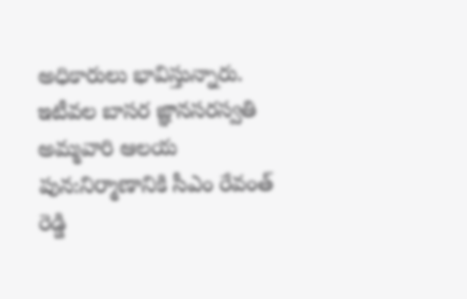అధికారులు భావిస్తున్నారు. ఇటీవల బాసర జ్ఞానసరస్వతి అమ్మవారి ఆలయ పున:నిర్మాణానికి సీఎం రేవంత్ రెడ్డి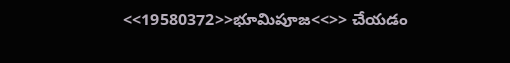<<19580372>>భూమిపూజ<<>> చేయడం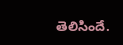తెలిసిందే.